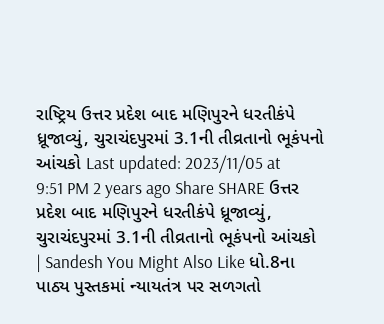રાષ્ટ્રિય ઉત્તર પ્રદેશ બાદ મણિપુરને ધરતીકંપે ધ્રૂજાવ્યું, ચુરાચંદપુરમાં 3.1ની તીવ્રતાનો ભૂકંપનો આંચકો Last updated: 2023/11/05 at 9:51 PM 2 years ago Share SHARE ઉત્તર પ્રદેશ બાદ મણિપુરને ધરતીકંપે ધ્રૂજાવ્યું, ચુરાચંદપુરમાં 3.1ની તીવ્રતાનો ભૂકંપનો આંચકો | Sandesh You Might Also Like ધો.8ના પાઠ્ય પુસ્તકમાં ન્યાયતંત્ર પર સળગતો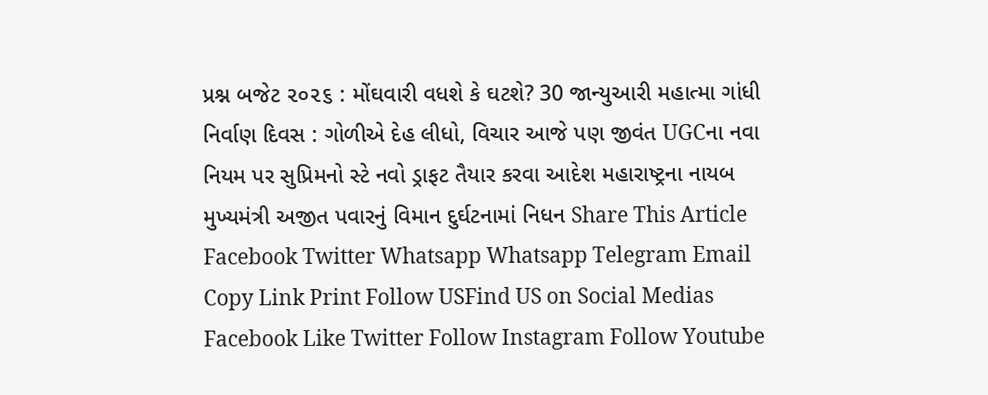પ્રશ્ન બજેટ ૨૦૨૬ : મોંઘવારી વધશે કે ઘટશે? 30 જાન્યુઆરી મહાત્મા ગાંધી નિર્વાણ દિવસ : ગોળીએ દેહ લીધો, વિચાર આજે પણ જીવંત UGCના નવા નિયમ પર સુપ્રિમનો સ્ટે નવો ડ્રાફટ તૈયાર કરવા આદેશ મહારાષ્ટ્રના નાયબ મુખ્યમંત્રી અજીત પવારનું વિમાન દુર્ઘટનામાં નિધન Share This Article Facebook Twitter Whatsapp Whatsapp Telegram Email Copy Link Print Follow USFind US on Social Medias Facebook Like Twitter Follow Instagram Follow Youtube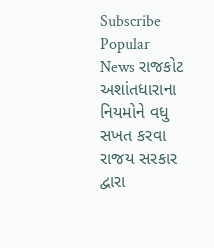Subscribe Popular News રાજકોટ અશાંતધારાના નિયમોને વધુ સખત કરવા રાજય સરકાર દ્વારા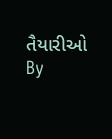તૈયારીઓ By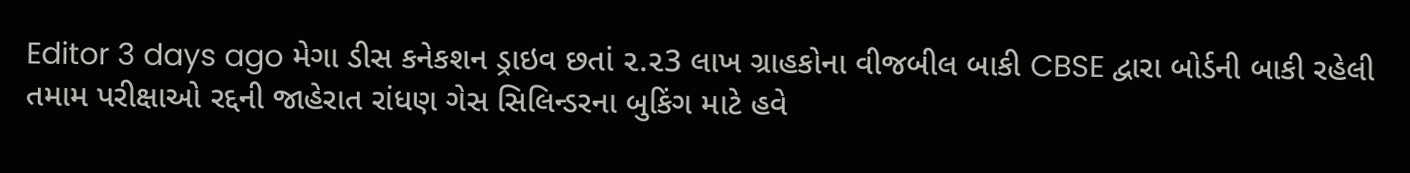Editor 3 days ago મેગા ડીસ કનેકશન ડ્રાઇવ છતાં ૨.૨3 લાખ ગ્રાહકોના વીજબીલ બાકી CBSE દ્વારા બોર્ડની બાકી રહેલી તમામ પરીક્ષાઓ રદ્દની જાહેરાત રાંધણ ગેસ સિલિન્ડરના બુકિંગ માટે હવે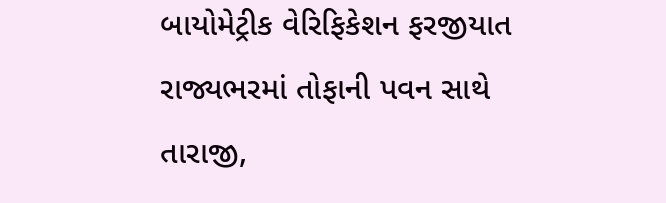બાયોમેટ્રીક વેરિફિકેશન ફરજીયાત રાજ્યભરમાં તોફાની પવન સાથે તારાજી,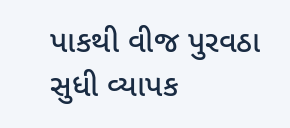પાકથી વીજ પુરવઠા સુધી વ્યાપક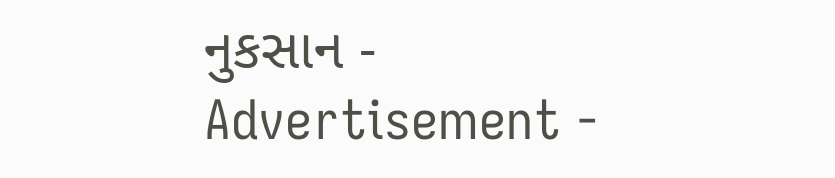નુકસાન - Advertisement -